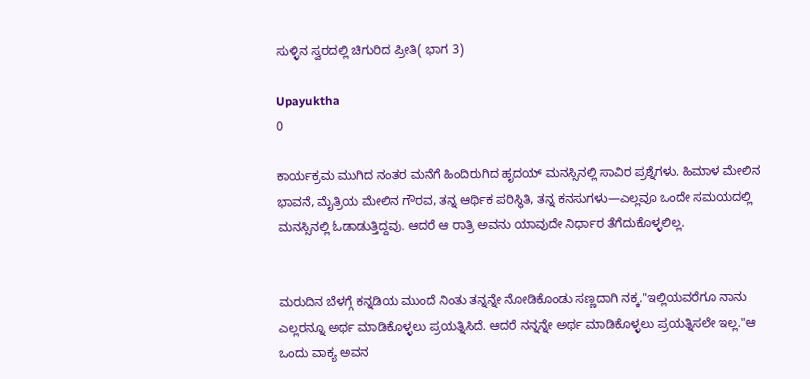ಸುಳ್ಳಿನ ಸ್ವರದಲ್ಲಿ ಚಿಗುರಿದ ಪ್ರೀತಿ( ಭಾಗ 3)

Upayuktha
0

ಕಾರ್ಯಕ್ರಮ ಮುಗಿದ ನಂತರ ಮನೆಗೆ ಹಿಂದಿರುಗಿದ ಹೃದಯ್ ಮನಸ್ಸಿನಲ್ಲಿ ಸಾವಿರ ಪ್ರಶ್ನೆಗಳು. ಹಿಮಾಳ ಮೇಲಿನ ಭಾವನೆ, ಮೈತ್ರಿಯ ಮೇಲಿನ ಗೌರವ, ತನ್ನ ಆರ್ಥಿಕ ಪರಿಸ್ಥಿತಿ, ತನ್ನ ಕನಸುಗಳು—ಎಲ್ಲವೂ ಒಂದೇ ಸಮಯದಲ್ಲಿ ಮನಸ್ಸಿನಲ್ಲಿ ಓಡಾಡುತ್ತಿದ್ದವು. ಆದರೆ ಆ ರಾತ್ರಿ ಅವನು ಯಾವುದೇ ನಿರ್ಧಾರ ತೆಗೆದುಕೊಳ್ಳಲಿಲ್ಲ.


ಮರುದಿನ ಬೆಳಗ್ಗೆ ಕನ್ನಡಿಯ ಮುಂದೆ ನಿಂತು ತನ್ನನ್ನೇ ನೋಡಿಕೊಂಡು ಸಣ್ಣದಾಗಿ ನಕ್ಕ."ಇಲ್ಲಿಯವರೆಗೂ ನಾನು ಎಲ್ಲರನ್ನೂ ಅರ್ಥ ಮಾಡಿಕೊಳ್ಳಲು ಪ್ರಯತ್ನಿಸಿದೆ. ಆದರೆ ನನ್ನನ್ನೇ ಅರ್ಥ ಮಾಡಿಕೊಳ್ಳಲು ಪ್ರಯತ್ನಿಸಲೇ ಇಲ್ಲ."ಆ ಒಂದು ವಾಕ್ಯ ಅವನ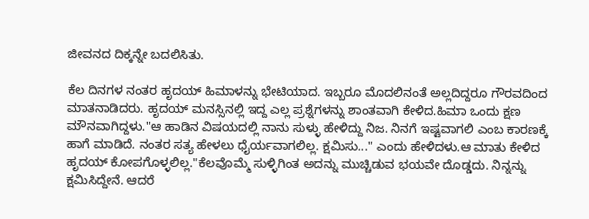ಜೀವನದ ದಿಕ್ಕನ್ನೇ ಬದಲಿಸಿತು.

ಕೆಲ ದಿನಗಳ ನಂತರ ಹೃದಯ್ ಹಿಮಾಳನ್ನು ಭೇಟಿಯಾದ. ಇಬ್ಬರೂ ಮೊದಲಿನಂತೆ ಅಲ್ಲದಿದ್ದರೂ ಗೌರವದಿಂದ ಮಾತನಾಡಿದರು. ಹೃದಯ್ ಮನಸ್ಸಿನಲ್ಲಿ ಇದ್ದ ಎಲ್ಲ ಪ್ರಶ್ನೆಗಳನ್ನು ಶಾಂತವಾಗಿ ಕೇಳಿದ.ಹಿಮಾ ಒಂದು ಕ್ಷಣ ಮೌನವಾಗಿದ್ದಳು."ಆ ಹಾಡಿನ ವಿಷಯದಲ್ಲಿ ನಾನು ಸುಳ್ಳು ಹೇಳಿದ್ದು ನಿಜ. ನಿನಗೆ ಇಷ್ಟವಾಗಲಿ ಎಂಬ ಕಾರಣಕ್ಕೆ ಹಾಗೆ ಮಾಡಿದೆ. ನಂತರ ಸತ್ಯ ಹೇಳಲು ಧೈರ್ಯವಾಗಲಿಲ್ಲ. ಕ್ಷಮಿಸು..." ಎಂದು ಹೇಳಿದಳು.ಆ ಮಾತು ಕೇಳಿದ ಹೃದಯ್ ಕೋಪಗೊಳ್ಳಲಿಲ್ಲ."ಕೆಲವೊಮ್ಮೆ ಸುಳ್ಳಿಗಿಂತ ಅದನ್ನು ಮುಚ್ಚಿಡುವ ಭಯವೇ ದೊಡ್ಡದು. ನಿನ್ನನ್ನು ಕ್ಷಮಿಸಿದ್ದೇನೆ. ಆದರೆ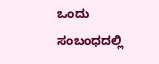ಒಂದು ಸಂಬಂಧದಲ್ಲಿ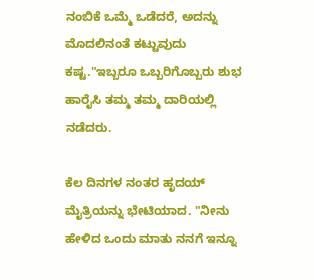ನಂಬಿಕೆ ಒಮ್ಮೆ ಒಡೆದರೆ, ಅದನ್ನು ಮೊದಲಿನಂತೆ ಕಟ್ಟುವುದು ಕಷ್ಟ."ಇಬ್ಬರೂ ಒಬ್ಬರಿಗೊಬ್ಬರು ಶುಭ ಹಾರೈಸಿ ತಮ್ಮ ತಮ್ಮ ದಾರಿಯಲ್ಲಿ ನಡೆದರು.

ಕೆಲ ದಿನಗಳ ನಂತರ ಹೃದಯ್ ಮೈತ್ರಿಯನ್ನು ಭೇಟಿಯಾದ. "ನೀನು ಹೇಳಿದ ಒಂದು ಮಾತು ನನಗೆ ಇನ್ನೂ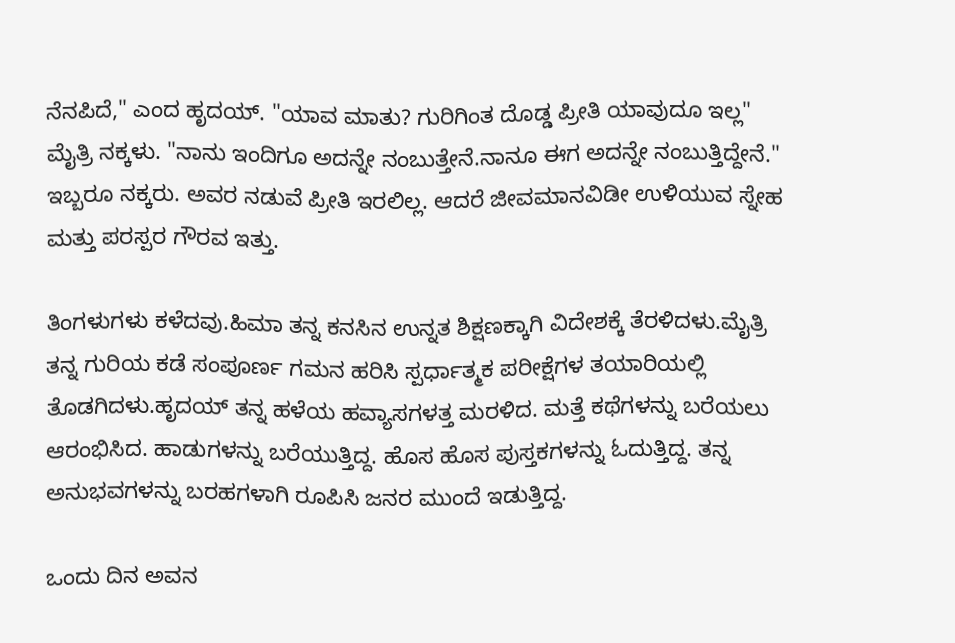ನೆನಪಿದೆ," ಎಂದ ಹೃದಯ್. "ಯಾವ ಮಾತು? ಗುರಿಗಿಂತ ದೊಡ್ಡ ಪ್ರೀತಿ ಯಾವುದೂ ಇಲ್ಲ" ಮೈತ್ರಿ ನಕ್ಕಳು. "ನಾನು ಇಂದಿಗೂ ಅದನ್ನೇ ನಂಬುತ್ತೇನೆ.ನಾನೂ ಈಗ ಅದನ್ನೇ ನಂಬುತ್ತಿದ್ದೇನೆ." ಇಬ್ಬರೂ ನಕ್ಕರು. ಅವರ ನಡುವೆ ಪ್ರೀತಿ ಇರಲಿಲ್ಲ. ಆದರೆ ಜೀವಮಾನವಿಡೀ ಉಳಿಯುವ ಸ್ನೇಹ ಮತ್ತು ಪರಸ್ಪರ ಗೌರವ ಇತ್ತು.

ತಿಂಗಳುಗಳು ಕಳೆದವು.ಹಿಮಾ ತನ್ನ ಕನಸಿನ ಉನ್ನತ ಶಿಕ್ಷಣಕ್ಕಾಗಿ ವಿದೇಶಕ್ಕೆ ತೆರಳಿದಳು.ಮೈತ್ರಿ ತನ್ನ ಗುರಿಯ ಕಡೆ ಸಂಪೂರ್ಣ ಗಮನ ಹರಿಸಿ ಸ್ಪರ್ಧಾತ್ಮಕ ಪರೀಕ್ಷೆಗಳ ತಯಾರಿಯಲ್ಲಿ ತೊಡಗಿದಳು.ಹೃದಯ್ ತನ್ನ ಹಳೆಯ ಹವ್ಯಾಸಗಳತ್ತ ಮರಳಿದ. ಮತ್ತೆ ಕಥೆಗಳನ್ನು ಬರೆಯಲು ಆರಂಭಿಸಿದ. ಹಾಡುಗಳನ್ನು ಬರೆಯುತ್ತಿದ್ದ. ಹೊಸ ಹೊಸ ಪುಸ್ತಕಗಳನ್ನು ಓದುತ್ತಿದ್ದ. ತನ್ನ ಅನುಭವಗಳನ್ನು ಬರಹಗಳಾಗಿ ರೂಪಿಸಿ ಜನರ ಮುಂದೆ ಇಡುತ್ತಿದ್ದ.

ಒಂದು ದಿನ ಅವನ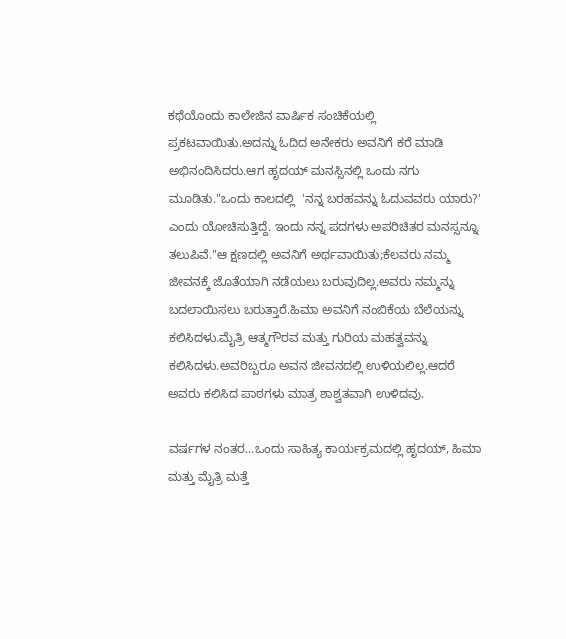ಕಥೆಯೊಂದು ಕಾಲೇಜಿನ ವಾರ್ಷಿಕ ಸಂಚಿಕೆಯಲ್ಲಿ ಪ್ರಕಟವಾಯಿತು.ಅದನ್ನು ಓದಿದ ಅನೇಕರು ಅವನಿಗೆ ಕರೆ ಮಾಡಿ ಅಭಿನಂದಿಸಿದರು.ಆಗ ಹೃದಯ್ ಮನಸ್ಸಿನಲ್ಲಿ ಒಂದು ನಗು ಮೂಡಿತು."ಒಂದು ಕಾಲದಲ್ಲಿ  'ನನ್ನ ಬರಹವನ್ನು ಓದುವವರು ಯಾರು?' ಎಂದು ಯೋಚಿಸುತ್ತಿದ್ದೆ. ಇಂದು ನನ್ನ ಪದಗಳು ಅಪರಿಚಿತರ ಮನಸ್ಸನ್ನೂ ತಲುಪಿವೆ."ಆ ಕ್ಷಣದಲ್ಲಿ ಅವನಿಗೆ ಅರ್ಥವಾಯಿತು;ಕೆಲವರು ನಮ್ಮ ಜೀವನಕ್ಕೆ ಜೊತೆಯಾಗಿ ನಡೆಯಲು ಬರುವುದಿಲ್ಲ.ಅವರು ನಮ್ಮನ್ನು ಬದಲಾಯಿಸಲು ಬರುತ್ತಾರೆ.ಹಿಮಾ ಅವನಿಗೆ ನಂಬಿಕೆಯ ಬೆಲೆಯನ್ನು ಕಲಿಸಿದಳು.ಮೈತ್ರಿ ಆತ್ಮಗೌರವ ಮತ್ತು ಗುರಿಯ ಮಹತ್ವವನ್ನು ಕಲಿಸಿದಳು.ಅವರಿಬ್ಬರೂ ಅವನ ಜೀವನದಲ್ಲಿ ಉಳಿಯಲಿಲ್ಲ.ಆದರೆ ಅವರು ಕಲಿಸಿದ ಪಾಠಗಳು ಮಾತ್ರ ಶಾಶ್ವತವಾಗಿ ಉಳಿದವು.

ವರ್ಷಗಳ ನಂತರ...ಒಂದು ಸಾಹಿತ್ಯ ಕಾರ್ಯಕ್ರಮದಲ್ಲಿ ಹೃದಯ್, ಹಿಮಾ ಮತ್ತು ಮೈತ್ರಿ ಮತ್ತೆ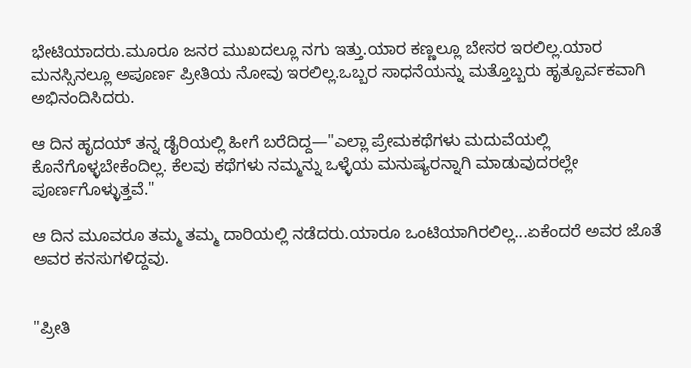ಭೇಟಿಯಾದರು.ಮೂರೂ ಜನರ ಮುಖದಲ್ಲೂ ನಗು ಇತ್ತು.ಯಾರ ಕಣ್ಣಲ್ಲೂ ಬೇಸರ ಇರಲಿಲ್ಲ.ಯಾರ ಮನಸ್ಸಿನಲ್ಲೂ ಅಪೂರ್ಣ ಪ್ರೀತಿಯ ನೋವು ಇರಲಿಲ್ಲ.ಒಬ್ಬರ ಸಾಧನೆಯನ್ನು ಮತ್ತೊಬ್ಬರು ಹೃತ್ಪೂರ್ವಕವಾಗಿ ಅಭಿನಂದಿಸಿದರು.

ಆ ದಿನ ಹೃದಯ್ ತನ್ನ ಡೈರಿಯಲ್ಲಿ ಹೀಗೆ ಬರೆದಿದ್ದ—"ಎಲ್ಲಾ ಪ್ರೇಮಕಥೆಗಳು ಮದುವೆಯಲ್ಲಿ ಕೊನೆಗೊಳ್ಳಬೇಕೆಂದಿಲ್ಲ. ಕೆಲವು ಕಥೆಗಳು ನಮ್ಮನ್ನು ಒಳ್ಳೆಯ ಮನುಷ್ಯರನ್ನಾಗಿ ಮಾಡುವುದರಲ್ಲೇ ಪೂರ್ಣಗೊಳ್ಳುತ್ತವೆ."

ಆ ದಿನ ಮೂವರೂ ತಮ್ಮ ತಮ್ಮ ದಾರಿಯಲ್ಲಿ ನಡೆದರು.ಯಾರೂ ಒಂಟಿಯಾಗಿರಲಿಲ್ಲ...ಏಕೆಂದರೆ ಅವರ ಜೊತೆ ಅವರ ಕನಸುಗಳಿದ್ದವು.


"ಪ್ರೀತಿ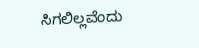ಸಿಗಲಿಲ್ಲವೆಂದು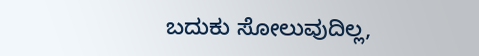ಬದುಕು ಸೋಲುವುದಿಲ್ಲ,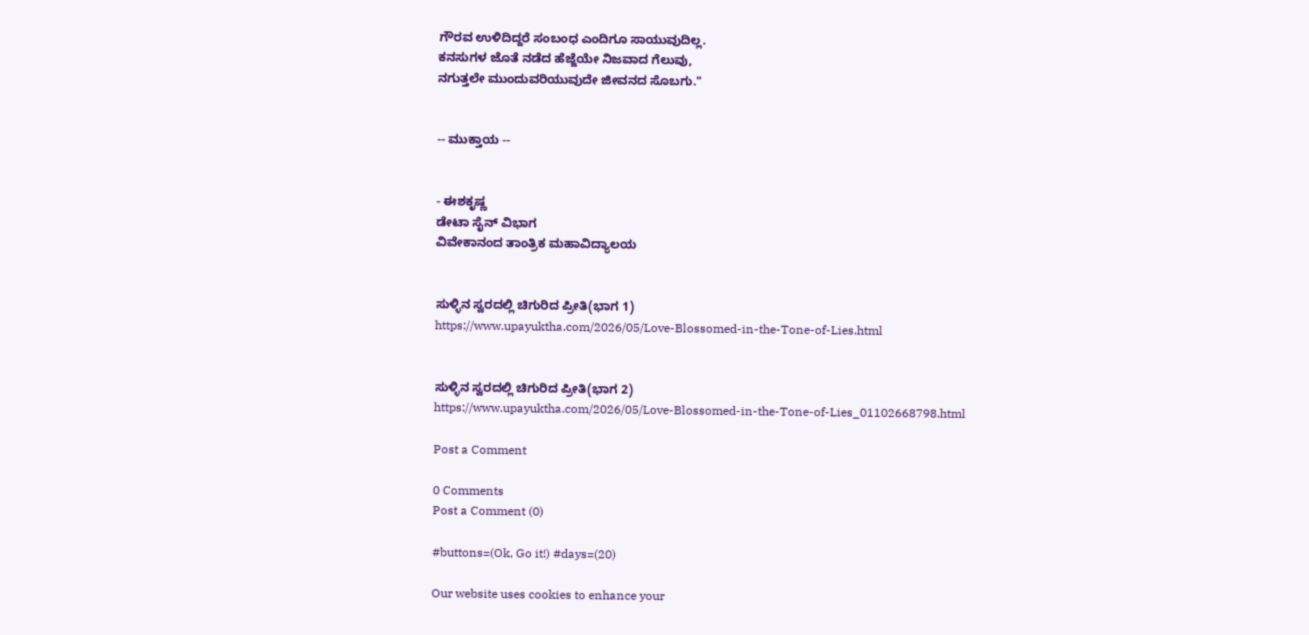ಗೌರವ ಉಳಿದಿದ್ದರೆ ಸಂಬಂಧ ಎಂದಿಗೂ ಸಾಯುವುದಿಲ್ಲ.
ಕನಸುಗಳ ಜೊತೆ ನಡೆದ ಹೆಜ್ಜೆಯೇ ನಿಜವಾದ ಗೆಲುವು,
ನಗುತ್ತಲೇ ಮುಂದುವರಿಯುವುದೇ ಜೀವನದ ಸೊಬಗು."


-- ಮುಕ್ತಾಯ --


- ಈಶಕೃಷ್ಣ
ಡೇಟಾ ಸೈನ್ ವಿಭಾಗ
ವಿವೇಕಾನಂದ ತಾಂತ್ರಿಕ ಮಹಾವಿದ್ಯಾಲಯ


ಸುಳ್ಳಿನ ಸ್ವರದಲ್ಲಿ ಚಿಗುರಿದ ಪ್ರೀತಿ(ಭಾಗ 1)
https://www.upayuktha.com/2026/05/Love-Blossomed-in-the-Tone-of-Lies.html


ಸುಳ್ಳಿನ ಸ್ವರದಲ್ಲಿ ಚಿಗುರಿದ ಪ್ರೀತಿ(ಭಾಗ 2)
https://www.upayuktha.com/2026/05/Love-Blossomed-in-the-Tone-of-Lies_01102668798.html

Post a Comment

0 Comments
Post a Comment (0)

#buttons=(Ok, Go it!) #days=(20)

Our website uses cookies to enhance your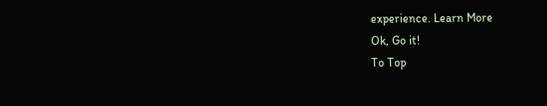experience. Learn More
Ok, Go it!
To Top